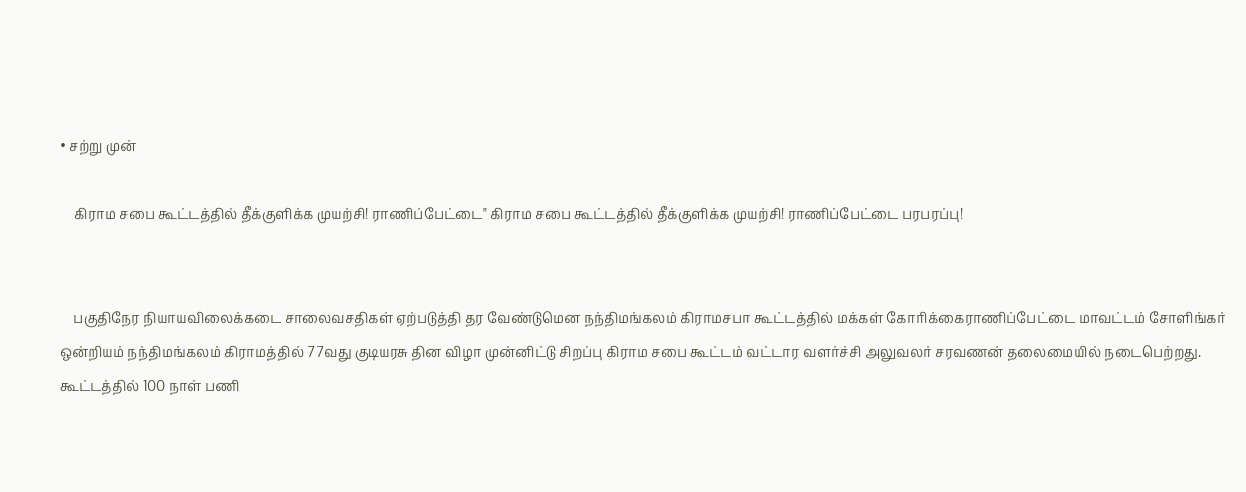• சற்று முன்

    கிராம சபை கூட்டத்தில் தீக்குளிக்க முயற்சி! ராணிப்பேட்டை" கிராம சபை கூட்டத்தில் தீக்குளிக்க முயற்சி! ராணிப்பேட்டை பரபரப்பு!


    பகுதிநேர நியாயவிலைக்கடை சாலைவசதிகள் ஏற்படுத்தி தர வேண்டுமென நந்திமங்கலம் கிராமசபா கூட்டத்தில் மக்கள் கோரிக்கைராணிப்பேட்டை மாவட்டம் சோளிங்கர் ஒன்றியம் நந்திமங்கலம் கிராமத்தில் 77வது குடியரசு தின விழா முன்னிட்டு சிறப்பு கிராம சபை கூட்டம் வட்டார வளர்ச்சி அலுவலர் சரவணன் தலைமையில் நடைபெற்றது. கூட்டத்தில் 100 நாள் பணி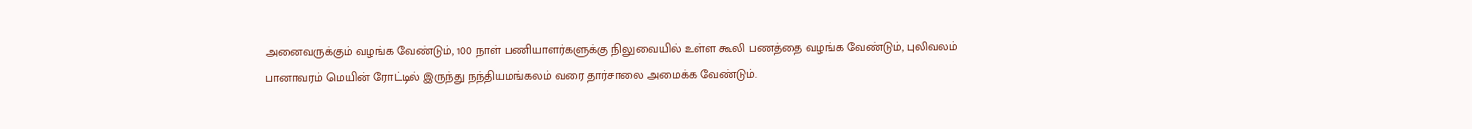அனைவருக்கும் வழங்க வேண்டும், 100 நாள் பணியாளர்களுக்கு நிலுவையில் உள்ள கூலி பணத்தை வழங்க வேண்டும், புலிவலம் பானாவரம் மெயின் ரோட்டில் இருந்து நந்தியமங்கலம் வரை தார்சாலை அமைக்க வேண்டும்.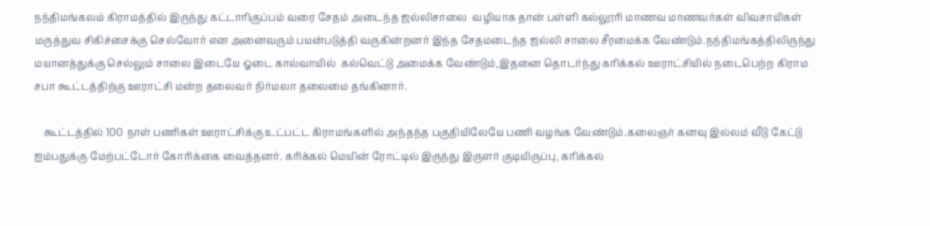நந்திமங்கலம் கிராமத்தில் இருந்து கட்டாரிகுப்பம் வரை சேதம் அடைந்த ஜல்லிசாலை  வழியாக தான் பள்ளி கல்லூரி மாணவ மாணவர்கள் விவசாயிகள் மருத்துவ சிகிச்சைக்கு செல்வோர் என அனைவரும் பயன்படுத்தி வருகின்றனர் இந்த சேதமடைந்த ஜல்லி சாலை சீரமைக்க வேண்டும்.நந்திமங்கத்திலிருந்து மயானத்துக்கு செல்லும் சாலை இடையே ஓடை கால்வாயில்  கல்வெட்டு அமைக்க வேண்டும்,இதனை தொடர்ந்து கரிக்கல் ஊராட்சியில் நடைபெற்ற கிராம சபா கூட்டத்திற்கு ஊராட்சி மன்ற தலைவர் நிர்மலா தலைமை தங்கினார்.

    கூட்டத்தில் 100 நாள் பணிகள் ஊராட்சிக்கு உட்பட்ட கிராமங்களில் அந்தந்த பகுதியிலேயே பணி வழங்க வேண்டும்.கலைஞர் கனவு இல்லம் வீடு கேட்டு ஐம்பதுக்கு மேற்பட்டோர் கோரிக்கை வைத்தனர். கரிக்கல் மெயின் ரோட்டில் இருந்து இருளர் குடியிருப்பு, கரிக்கல்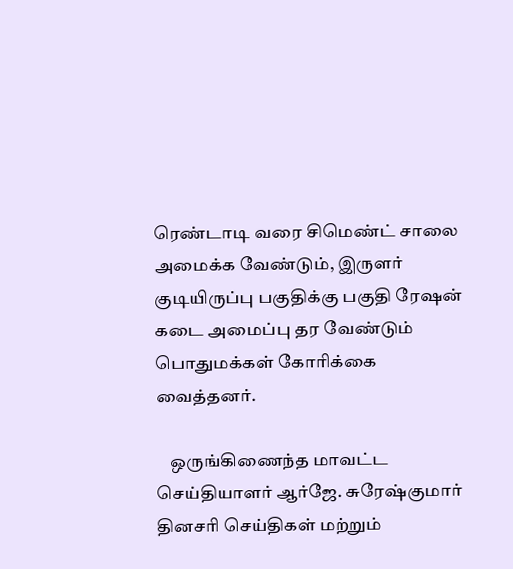ரெண்டாடி வரை சிமெண்ட் சாலை அமைக்க வேண்டும், இருளர் குடியிருப்பு பகுதிக்கு பகுதி ரேஷன் கடை அமைப்பு தர வேண்டும் பொதுமக்கள் கோரிக்கை வைத்தனர்.

    ஒருங்கிணைந்த மாவட்ட செய்தியாளர் ஆர்ஜே. சுரேஷ்குமார் தினசரி செய்திகள் மற்றும்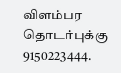விளம்பர தொடர்புக்கு 9150223444.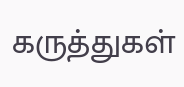கருத்துகள்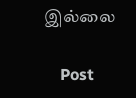இல்லை

    Post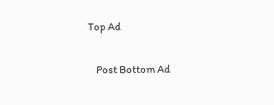Top Ad

    Post Bottom Ad